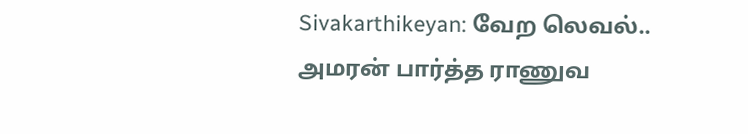Sivakarthikeyan: வேற லெவல்.. அமரன் பார்த்த ராணுவ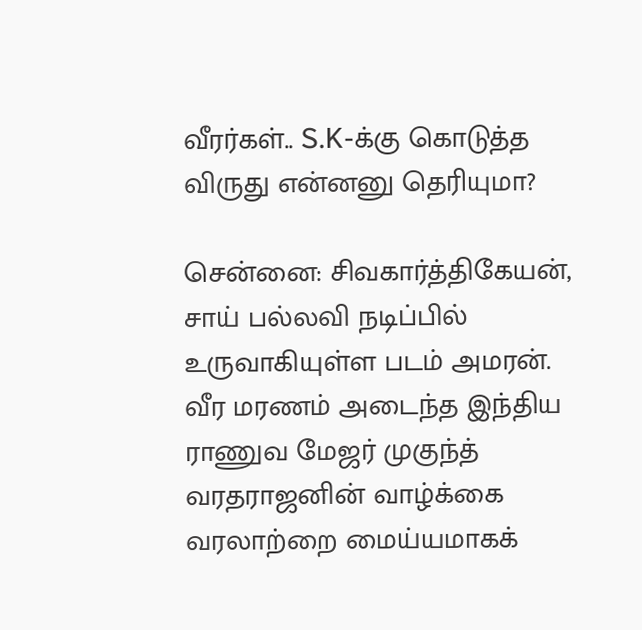வீரர்கள்.. S.K-க்கு கொடுத்த விருது என்னனு தெரியுமா?

சென்னை: சிவகார்த்திகேயன், சாய் பல்லவி நடிப்பில் உருவாகியுள்ள படம் அமரன். வீர மரணம் அடைந்த இந்திய ராணுவ மேஜர் முகுந்த் வரதராஜனின் வாழ்க்கை வரலாற்றை மைய்யமாகக்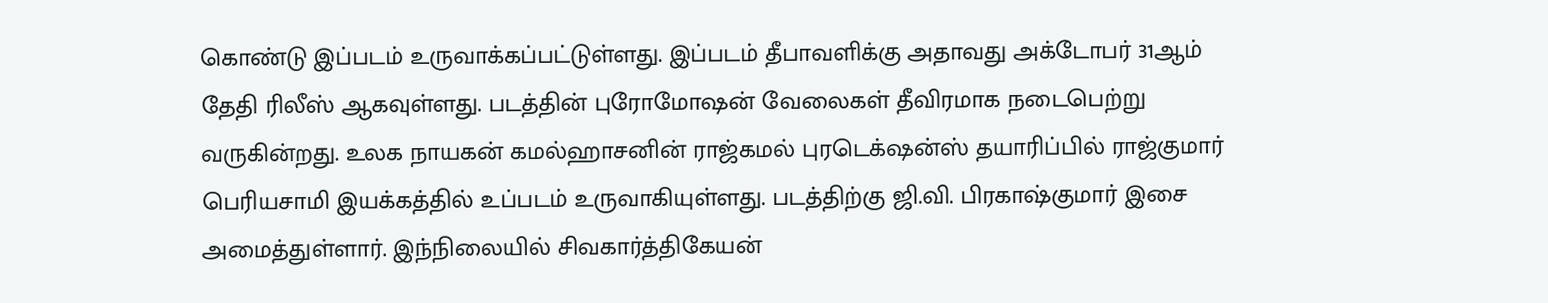கொண்டு இப்படம் உருவாக்கப்பட்டுள்ளது. இப்படம் தீபாவளிக்கு அதாவது அக்டோபர் 31ஆம் தேதி ரிலீஸ் ஆகவுள்ளது. படத்தின் புரோமோஷன் வேலைகள் தீவிரமாக நடைபெற்று வருகின்றது. உலக நாயகன் கமல்ஹாசனின் ராஜ்கமல் புரடெக்‌ஷன்ஸ் தயாரிப்பில் ராஜ்குமார் பெரியசாமி இயக்கத்தில் உப்படம் உருவாகியுள்ளது. படத்திற்கு ஜி.வி. பிரகாஷ்குமார் இசை அமைத்துள்ளார். இந்நிலையில் சிவகார்த்திகேயன்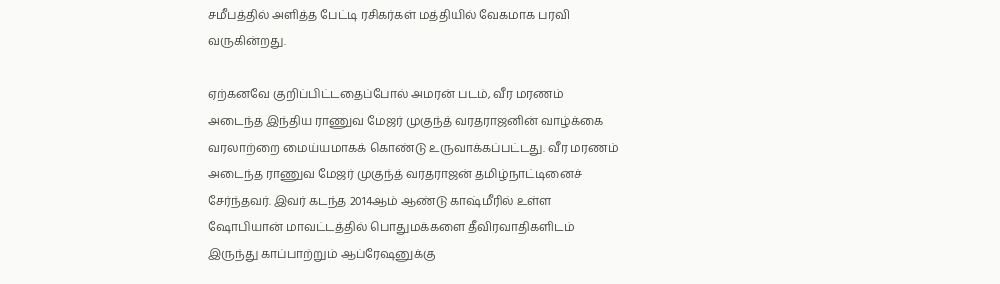சமீபத்தில் அளித்த பேட்டி ரசிகர்கள் மத்தியில் வேகமாக பரவி வருகின்றது.

ஏற்கனவே குறிப்பிட்டதைப்போல் அமரன் படம், வீர மரணம் அடைந்த இந்திய ராணுவ மேஜர் முகுந்த் வரதராஜனின் வாழ்க்கை வரலாற்றை மைய்யமாகக் கொண்டு உருவாக்கப்பட்டது. வீர மரணம் அடைந்த ராணுவ மேஜர் முகுந்த் வரதராஜன் தமிழ்நாட்டினைச் சேர்ந்தவர். இவர் கடந்த 2014ஆம் ஆண்டு காஷ்மீரில் உள்ள ஷோபியான் மாவட்டத்தில் பொதுமக்களை தீவிரவாதிகளிடம் இருந்து காப்பாற்றும் ஆப்ரேஷனுக்கு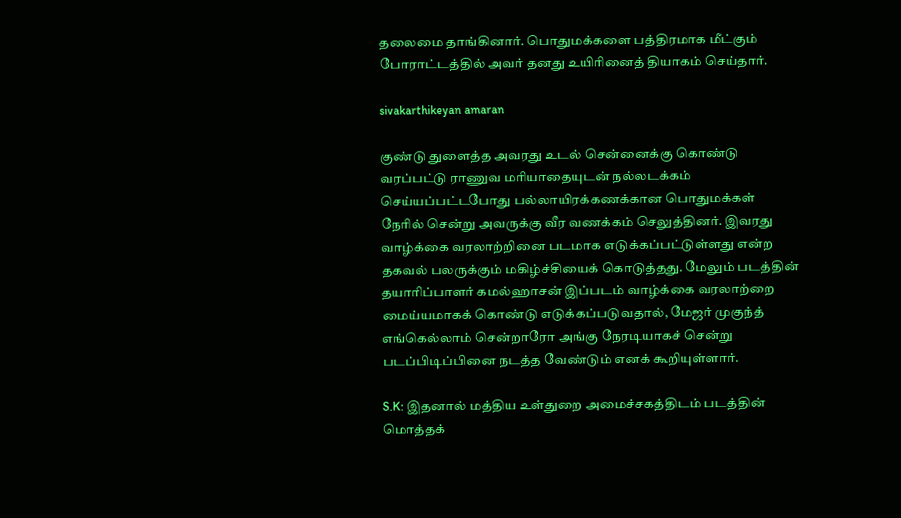தலைமை தாங்கினார். பொதுமக்களை பத்திரமாக மீட்கும் போராட்டத்தில் அவர் தனது உயிரினைத் தியாகம் செய்தார்.

sivakarthikeyan amaran

குண்டு துளைத்த அவரது உடல் சென்னைக்கு கொண்டு வரப்பட்டு ராணுவ மரியாதையுடன் நல்லடக்கம் செய்யப்பட்டபோது பல்லாயிரக்கணக்கான பொதுமக்கள் நேரில் சென்று அவருக்கு வீர வணக்கம் செலுத்தினர். இவரது வாழ்க்கை வரலாற்றினை படமாக எடுக்கப்பட்டுள்ளது என்ற தகவல் பலருக்கும் மகிழ்ச்சியைக் கொடுத்தது. மேலும் படத்தின் தயாரிப்பாளர் கமல்ஹாசன் இப்படம் வாழ்க்கை வரலாற்றை மைய்யமாகக் கொண்டு எடுக்கப்படுவதால், மேஜர் முகுந்த் எங்கெல்லாம் சென்றாரோ அங்கு நேரடியாகச் சென்று படப்பிடிப்பினை நடத்த வேண்டும் எனக் கூறியுள்ளார்.

S.K: இதனால் மத்திய உள்துறை அமைச்சகத்திடம் படத்தின் மொத்தக்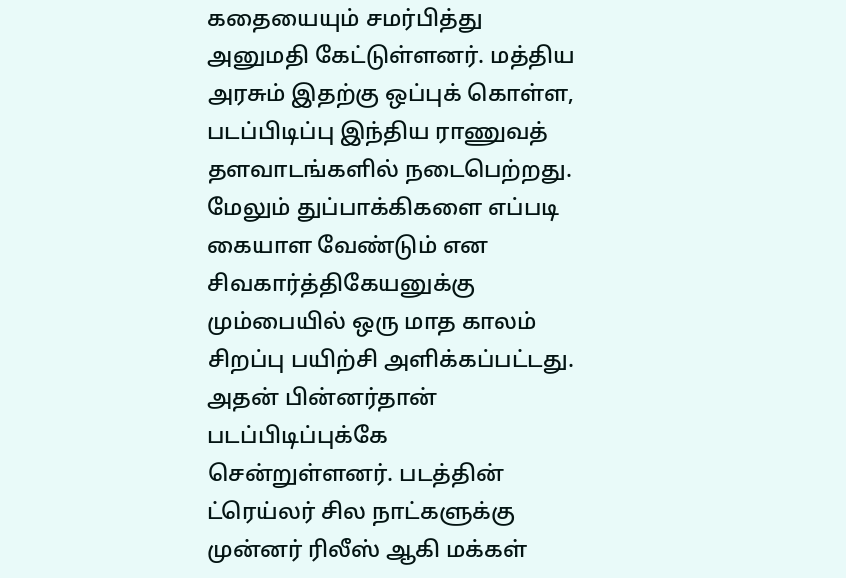கதையையும் சமர்பித்து அனுமதி கேட்டுள்ளனர். மத்திய அரசும் இதற்கு ஒப்புக் கொள்ள, படப்பிடிப்பு இந்திய ராணுவத் தளவாடங்களில் நடைபெற்றது. மேலும் துப்பாக்கிகளை எப்படி கையாள வேண்டும் என சிவகார்த்திகேயனுக்கு மும்பையில் ஒரு மாத காலம் சிறப்பு பயிற்சி அளிக்கப்பட்டது. அதன் பின்னர்தான் படப்பிடிப்புக்கே சென்றுள்ளனர். படத்தின் ட்ரெய்லர் சில நாட்களுக்கு முன்னர் ரிலீஸ் ஆகி மக்கள்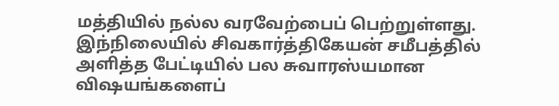மத்தியில் நல்ல வரவேற்பைப் பெற்றுள்ளது. இந்நிலையில் சிவகார்த்திகேயன் சமீபத்தில் அளித்த பேட்டியில் பல சுவாரஸ்யமான விஷயங்களைப்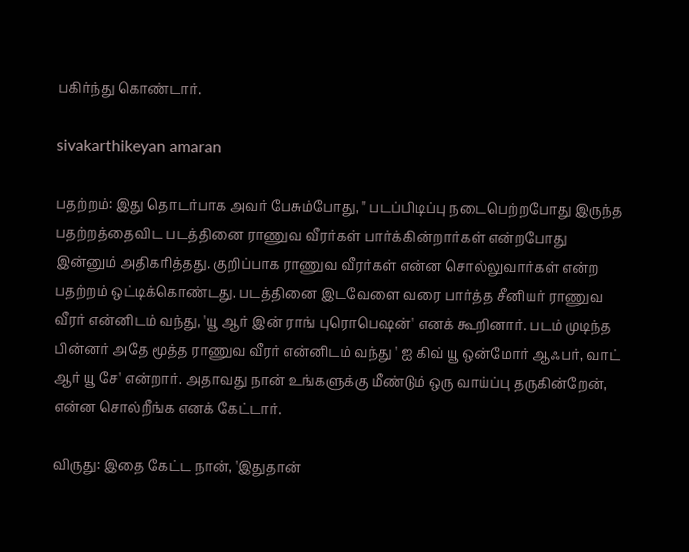பகிர்ந்து கொண்டார்.

sivakarthikeyan amaran

பதற்றம்: இது தொடர்பாக அவர் பேசும்போது, " படப்பிடிப்பு நடைபெற்றபோது இருந்த பதற்றத்தைவிட படத்தினை ராணுவ வீரர்கள் பார்க்கின்றார்கள் என்றபோது இன்னும் அதிகரித்தது. குறிப்பாக ராணுவ வீரர்கள் என்ன சொல்லுவார்கள் என்ற பதற்றம் ஒட்டிக்கொண்டது. படத்தினை இடவேளை வரை பார்த்த சீனியர் ராணுவ வீரர் என்னிடம் வந்து, 'யூ ஆர் இன் ராங் புரொபெஷன்' எனக் கூறினார். படம் முடிந்த பின்னர் அதே மூத்த ராணுவ வீரர் என்னிடம் வந்து ' ஐ கிவ் யூ ஒன்மோர் ஆஃபர், வாட் ஆர் யூ சே' என்றார். அதாவது நான் உங்களுக்கு மீண்டும் ஒரு வாய்ப்பு தருகின்றேன், என்ன சொல்றீங்க எனக் கேட்டார்.

விருது: இதை கேட்ட நான், 'இதுதான்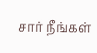சார் நீங்கள்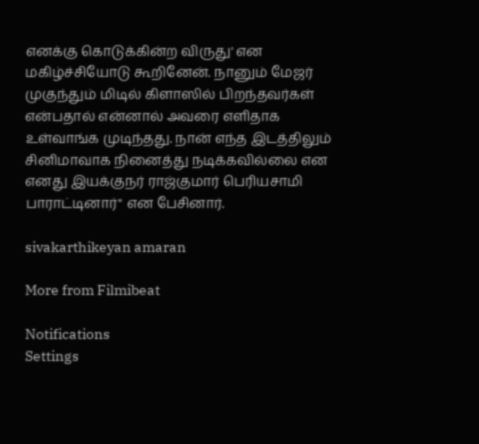எனக்கு கொடுக்கின்ற விருது' என மகிழ்ச்சியோடு கூறினேன். நானும் மேஜர் முகுந்தும் மிடில் கிளாஸில் பிறந்தவர்கள் என்பதால் என்னால் அவரை எளிதாக உள்வாங்க முடிந்தது. நான் எந்த இடத்திலும் சினிமாவாக நினைத்து நடிக்கவில்லை என எனது இயக்குநர் ராஜ்குமார் பெரியசாமி பாராட்டினார்" என பேசினார்.

sivakarthikeyan amaran

More from Filmibeat

Notifications
Settings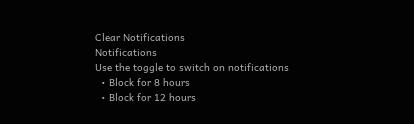Clear Notifications
Notifications
Use the toggle to switch on notifications
  • Block for 8 hours
  • Block for 12 hours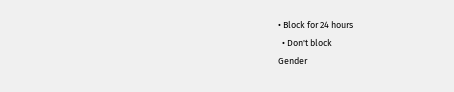• Block for 24 hours
  • Don't block
Gender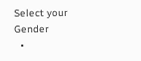Select your Gender
  •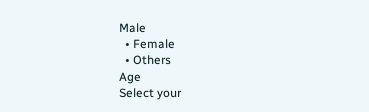Male
  • Female
  • Others
Age
Select your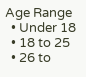Age Range
  • Under 18
  • 18 to 25
  • 26 to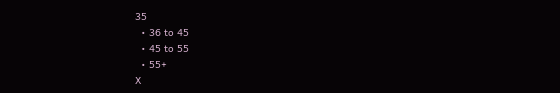35
  • 36 to 45
  • 45 to 55
  • 55+
X